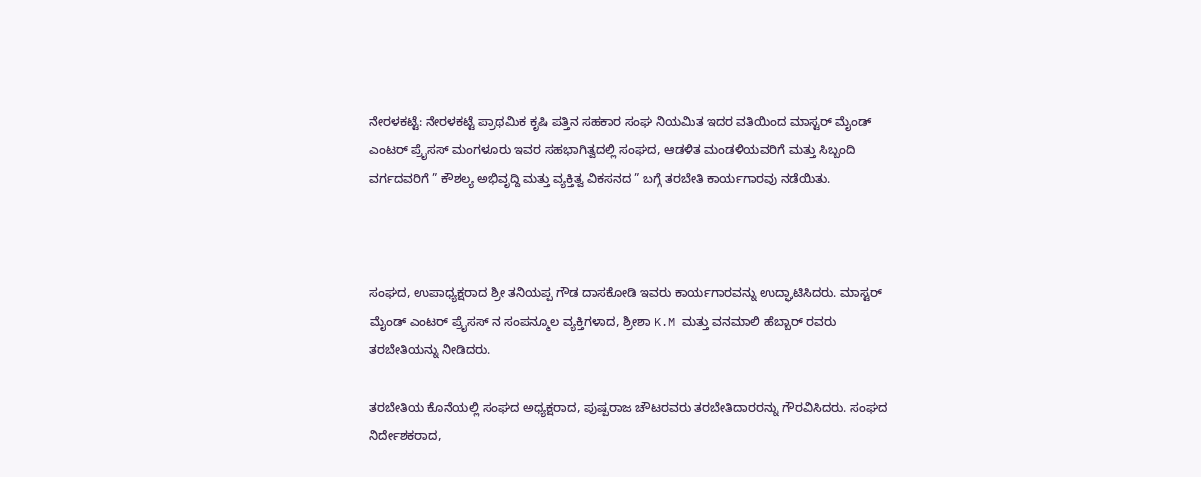ನೇರಳಕಟ್ಟೆ: ನೇರಳಕಟ್ಟೆ ಪ್ರಾಥಮಿಕ ಕೃಷಿ ಪತ್ತಿನ ಸಹಕಾರ ಸಂಘ ನಿಯಮಿತ ಇದರ ವತಿಯಿಂದ ಮಾಸ್ಟರ್ ಮೈಂಡ್ ಎಂಟರ್ ಪ್ರೈಸಸ್ ಮಂಗಳೂರು ಇವರ ಸಹಭಾಗಿತ್ವದಲ್ಲಿ ಸಂಘದ, ಆಡಳಿತ ಮಂಡಳಿಯವರಿಗೆ ಮತ್ತು ಸಿಬ್ಬಂದಿ ವರ್ಗದವರಿಗೆ ” ಕೌಶಲ್ಯ ಅಭಿವೃದ್ದಿ ಮತ್ತು ವ್ಯಕ್ತಿತ್ವ ವಿಕಸನದ ” ಬಗ್ಗೆ ತರಬೇತಿ ಕಾರ್ಯಗಾರವು ನಡೆಯಿತು.



ಸಂಘದ, ಉಪಾಧ್ಯಕ್ಷರಾದ ಶ್ರೀ ತನಿಯಪ್ಪ ಗೌಡ ದಾಸಕೇೂಡಿ ಇವರು ಕಾರ್ಯಗಾರವನ್ನು ಉದ್ಘಾಟಿಸಿದರು. ಮಾಸ್ಟರ್ ಮೈಂಡ್ ಎಂಟರ್ ಪ್ರೈಸಸ್ ನ ಸಂಪನ್ಮೂಲ ವ್ಯಕ್ತಿಗಳಾದ, ಶ್ರೀಶಾ K.M ಮತ್ತು ವನಮಾಲಿ ಹೆಬ್ಬಾರ್ ರವರು ತರಬೇತಿಯನ್ನು ನೀಡಿದರು.

ತರಬೇತಿಯ ಕೊನೆಯಲ್ಲಿ ಸಂಘದ ಅಧ್ಯಕ್ಷರಾದ, ಪುಷ್ಪರಾಜ ಚೌಟರವರು ತರಬೇತಿದಾರರನ್ನು ಗೌರವಿಸಿದರು. ಸಂಘದ ನಿರ್ದೇಶಕರಾದ,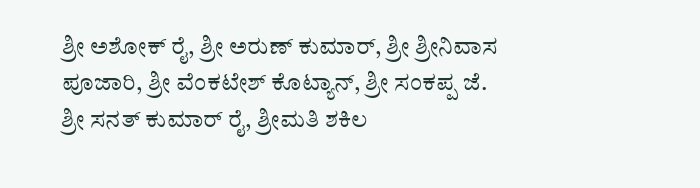ಶ್ರೀ ಅಶೇೂಕ್ ರೈ, ಶ್ರೀ ಅರುಣ್ ಕುಮಾರ್, ಶ್ರೀ ಶ್ರೀನಿವಾಸ ಪೂಜಾರಿ, ಶ್ರೀ ವೆಂಕಟೇಶ್ ಕೊಟ್ಯಾನ್, ಶ್ರೀ ಸಂಕಪ್ಪ ಜೆ. ಶ್ರೀ ಸನತ್ ಕುಮಾರ್ ರೈ, ಶ್ರೀಮತಿ ಶಕಿಲ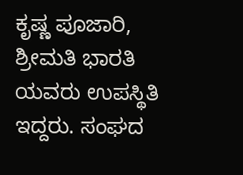ಕೃಷ್ಣ ಪೂಜಾರಿ, ಶ್ರೀಮತಿ ಭಾರತಿ ಯವರು ಉಪಸ್ಥಿತಿ ಇದ್ದರು. ಸಂಘದ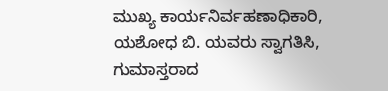ಮುಖ್ಯ ಕಾರ್ಯನಿರ್ವಹಣಾಧಿಕಾರಿ, ಯಶೇೂಧ ಬಿ. ಯವರು ಸ್ವಾಗತಿಸಿ, ಗುಮಾಸ್ತರಾದ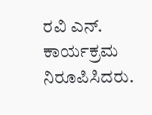ರವಿ ಎನ್. ಕಾರ್ಯಕ್ರಮ ನಿರೂಪಿಸಿದರು.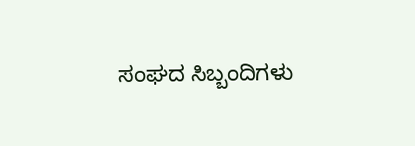ಸಂಘದ ಸಿಬ್ಬಂದಿಗಳು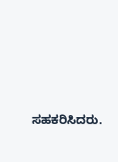ಸಹಕರಿಸಿದರು.